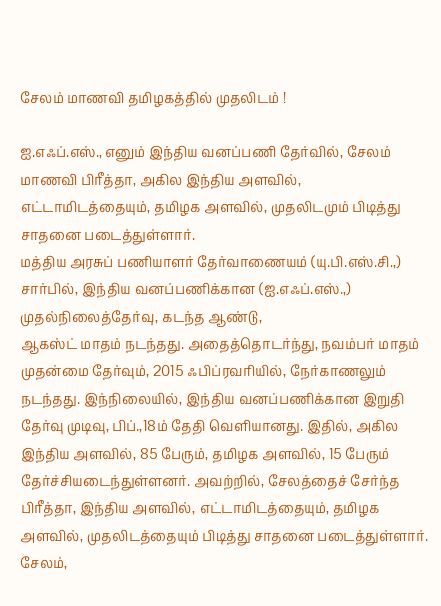சேலம் மாணவி தமிழகத்தில் முதலிடம் !

ஐ.எஃப்.எஸ்., எனும் இந்திய வனப்பணி தேர்வில், சேலம் மாணவி பிரீத்தா, அகில இந்திய அளவில், எட்டாமிடத்தையும், தமிழக அளவில், முதலிடமும் பிடித்து சாதனை படைத்துள்ளார்.
மத்திய அரசுப் பணியாளர் தேர்வாணையம் (யு.பி.எஸ்.சி.,) சார்பில், இந்திய வனப்பணிக்கான (ஐ.எஃப்.எஸ்.,) முதல்நிலைத்தேர்வு, கடந்த ஆண்டு,
ஆகஸ்ட் மாதம் நடந்தது. அதைத்தொடர்ந்து, நவம்பர் மாதம் முதன்மை தேர்வும், 2015 ஃபிப்ரவரியில், நேர்காணலும் நடந்தது. இந்நிலையில், இந்திய வனப்பணிக்கான இறுதி தேர்வு முடிவு, பிப்.,18ம் தேதி வெளியானது. இதில், அகில இந்திய அளவில், 85 பேரும், தமிழக அளவில், 15 பேரும் தேர்ச்சியடைந்துள்ளனர். அவற்றில், சேலத்தைச் சேர்ந்த பிரீத்தா, இந்திய அளவில், எட்டாமிடத்தையும், தமிழக அளவில், முதலிடத்தையும் பிடித்து சாதனை படைத்துள்ளார்.
சேலம்,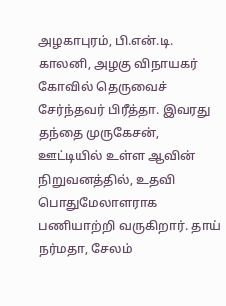அழகாபுரம், பி.என்.டி. காலனி, அழகு விநாயகர் கோவில் தெருவைச் சேர்ந்தவர் பிரீத்தா. இவரது தந்தை முருகேசன், ஊட்டியில் உள்ள ஆவின் நிறுவனத்தில், உதவி பொதுமேலாளராக பணியாற்றி வருகிறார். தாய் நர்மதா, சேலம்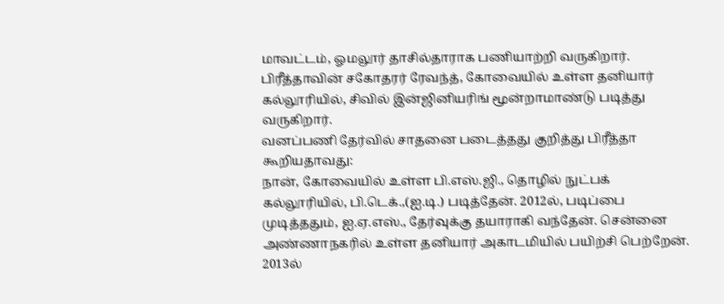மாவட்டம், ஓமலூர் தாசில்தாராக பணியாற்றி வருகிறார்.
பிரீத்தாவின் சகோதரர் ரேவந்த், கோவையில் உள்ள தனியார் கல்லூரியில், சிவில் இன்ஜினியரிங் மூன்றாமாண்டு படித்து வருகிறார்.
வனப்பணி தேர்வில் சாதனை படைத்தது குறித்து பிரீத்தா கூறியதாவது:
நான், கோவையில் உள்ள பி.எஸ்.ஜி., தொழில் நுட்பக் கல்லூரியில், பி.டெக்.,(ஐ.டி.) படித்தேன். 2012ல், படிப்பை முடித்ததும், ஐ.ஏ.எஸ்., தேர்வுக்கு தயாராகி வந்தேன். சென்னை அண்ணாநகரில் உள்ள தனியார் அகாடமியில் பயிற்சி பெற்றேன். 2013ல்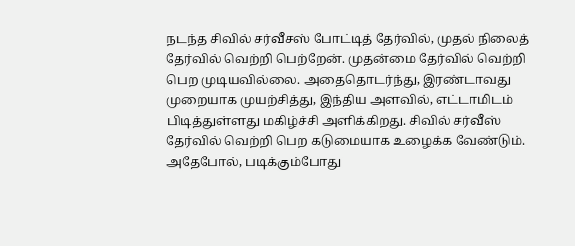நடந்த சிவில் சர்வீசஸ் போட்டித் தேர்வில், முதல் நிலைத் தேர்வில் வெற்றி பெற்றேன். முதன்மை தேர்வில் வெற்றி பெற முடியவில்லை. அதைதொடர்ந்து, இரண்டாவது முறையாக முயற்சித்து, இந்திய அளவில், எட்டாமிடம் பிடித்துள்ளது மகிழ்ச்சி அளிக்கிறது. சிவில் சர்வீஸ் தேர்வில் வெற்றி பெற கடுமையாக உழைக்க வேண்டும். அதேபோல், படிக்கும்போது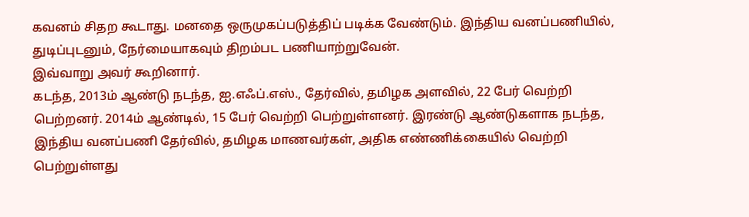கவனம் சிதற கூடாது. மனதை ஒருமுகப்படுத்திப் படிக்க வேண்டும். இந்திய வனப்பணியில், துடிப்புடனும், நேர்மையாகவும் திறம்பட பணியாற்றுவேன்.
இவ்வாறு அவர் கூறினார்.
கடந்த, 2013ம் ஆண்டு நடந்த, ஐ.எஃப்.எஸ்., தேர்வில், தமிழக அளவில், 22 பேர் வெற்றி பெற்றனர். 2014ம் ஆண்டில், 15 பேர் வெற்றி பெற்றுள்ளனர். இரண்டு ஆண்டுகளாக நடந்த, இந்திய வனப்பணி தேர்வில், தமிழக மாணவர்கள், அதிக எண்ணிக்கையில் வெற்றி பெற்றுள்ளது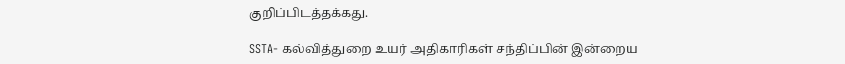குறிப்பிடத்தக்கது.

SSTA- கல்வித்துறை உயர் அதிகாரிகள் சந்திப்பின் இன்றைய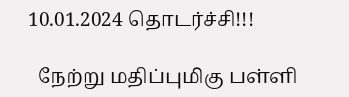10.01.2024 தொடர்ச்சி!!!

  நேற்று மதிப்புமிகு பள்ளி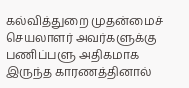கல்வித்துறை முதன்மைச் செயலாளர் அவர்களுக்கு பணிப்பளு அதிகமாக இருந்த காரணத்தினால்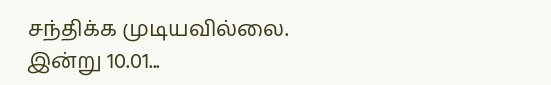சந்திக்க முடியவில்லை. இன்று 10.01...